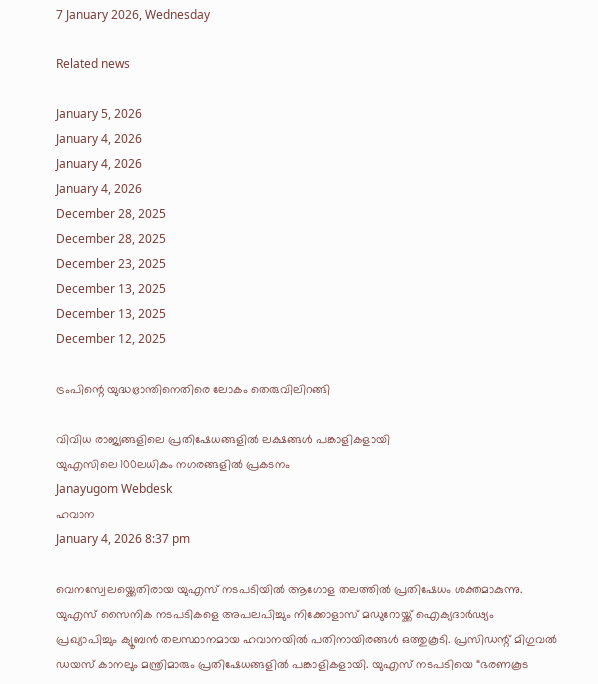7 January 2026, Wednesday

Related news

January 5, 2026
January 4, 2026
January 4, 2026
January 4, 2026
December 28, 2025
December 28, 2025
December 23, 2025
December 13, 2025
December 13, 2025
December 12, 2025

ട്രംപിന്റെ യുദ്ധഭ്രാന്തിനെതിരെ ലോകം തെരുവിലിറങ്ങി

വിവിധ രാജ്യങ്ങളിലെ പ്രതിഷേധങ്ങളില്‍ ലക്ഷങ്ങള്‍ പങ്കാളികളായി
യുഎസിലെ 100ലധികം നഗരങ്ങളില്‍ പ്രകടനം
Janayugom Webdesk
ഹവാന
January 4, 2026 8:37 pm

വെനസ്വേലയ്ക്കെതിരായ യുഎസ് നടപടിയില്‍ ആഗോള തലത്തില്‍ പ്രതിഷേധം ശക്തമാകുന്നു. യുഎസ് സൈനിക നടപടികളെ അപലപിച്ചും നിക്കോളാസ് മഡുറോയ്ക്ക് ഐക്യദാര്‍ഢ്യം പ്രഖ്യാപിച്ചും ക്യൂബന്‍ തലസ്ഥാനമായ ഹവാനയില്‍ പതിനായിരങ്ങള്‍ ഒത്തുകൂടി. പ്രസിഡന്റ് മിഗുവൽ ഡയസ് കാനലും മന്ത്രിമാരും പ്രതിഷേധങ്ങളില്‍ പങ്കാളികളായി. യുഎസ് നടപടിയെ “ഭരണകൂട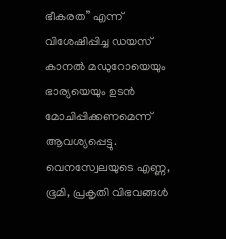ഭീകരത” എന്ന് വിശേഷിപ്പിച്ച ഡയസ് കാനല്‍ മഡുറോയെയും ഭാര്യയെയും ഉടൻ മോചിപ്പിക്കണമെന്ന് ആവശ്യപ്പെട്ടു.
വെനസ്വേലയുടെ എണ്ണ, ഭൂമി, പ്രകൃതി വിഭവങ്ങൾ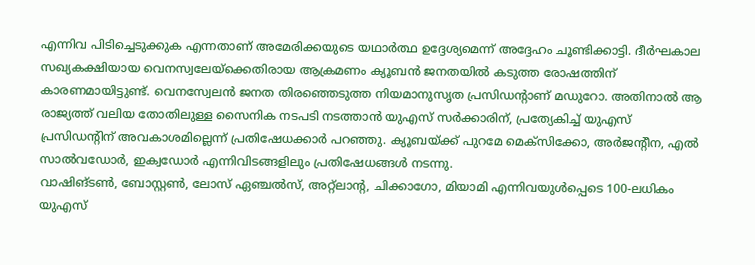എന്നിവ പിടിച്ചെടുക്കുക എന്നതാണ് അമേരിക്കയുടെ യഥാർത്ഥ ഉദ്ദേശ്യമെന്ന് അദ്ദേഹം ചൂണ്ടിക്കാട്ടി. ദീര്‍ഘകാല സഖ്യകക്ഷിയായ വെനസ്വലേയ്ക്കെതിരായ ആക്രമണം ക്യൂബൻ ജനതയിൽ കടുത്ത രോഷത്തിന് കാരണമായിട്ടുണ്ട്. വെനസ്വേലൻ ജനത തിരഞ്ഞെടുത്ത നിയമാനുസൃത പ്രസിഡന്റാണ് മഡുറോ. അതിനാല്‍ ആ രാജ്യത്ത് വലിയ തോതിലുള്ള സൈനിക നടപടി നടത്താൻ യുഎസ് സർക്കാരിന്, പ്രത്യേകിച്ച് യുഎസ് പ്രസിഡന്റിന് അവകാശമില്ലെന്ന് പ്രതിഷേധക്കാര്‍ പറ‍ഞ്ഞു. ക്യൂബയ്ക്ക് പുറമേ മെക്സിക്കോ, അർജന്റീന, എല്‍ സാല്‍വഡോര്‍, ഇക്വഡോര്‍ എന്നിവിടങ്ങളിലും പ്രതിഷേധങ്ങള്‍ നടന്നു.
വാഷിങ്ടൺ, ബോസ്റ്റൺ, ലോസ് ഏഞ്ചൽസ്, അറ്റ്ലാന്റ, ചിക്കാഗോ, മിയാമി എന്നിവയുൾപ്പെടെ 100-ലധികം യുഎസ്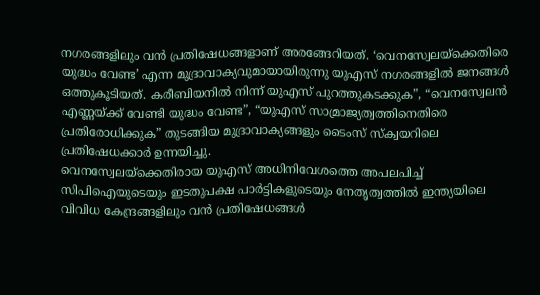നഗരങ്ങളിലും വന്‍ പ്രതിഷേധങ്ങളാണ് അരങ്ങേറിയത്. ‘വെനസ്വേലയ്‌ക്കെതിരെ യുദ്ധം വേണ്ട’ എന്ന മുദ്രാവാക്യവുമായായിരുന്നു യുഎസ് നഗരങ്ങളില്‍ ജനങ്ങള്‍ ഒത്തുകൂടിയത്. കരീബിയനിൽ നിന്ന് യുഎസ് പുറത്തുകടക്കുക”, “വെനസ്വേലൻ എണ്ണയ്ക്ക് വേണ്ടി യുദ്ധം വേണ്ട”, “യുഎസ് സാമ്രാജ്യത്വത്തിനെതിരെ പ്രതിരോധിക്കുക” തുടങ്ങിയ മുദ്രാവാക്യങ്ങളും ടൈംസ് സ്ക്വയറിലെ പ്രതിഷേധക്കാര്‍ ഉന്നയിച്ചു.
വെനസ്വേലയ്‌ക്കെതിരായ യുഎസ് അധിനിവേശത്തെ അപലപിച്ച് സിപിഐയുടെയും ഇടതുപക്ഷ പാർട്ടികളുടെയും നേതൃത്വത്തില്‍ ഇന്ത്യയിലെ വിവിധ കേന്ദ്രങ്ങളിലും വന്‍ പ്രതിഷേധങ്ങള്‍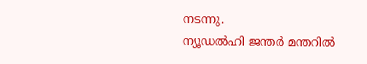നടന്നു.
ന്യൂഡൽഹി ജന്തർ മന്തറിൽ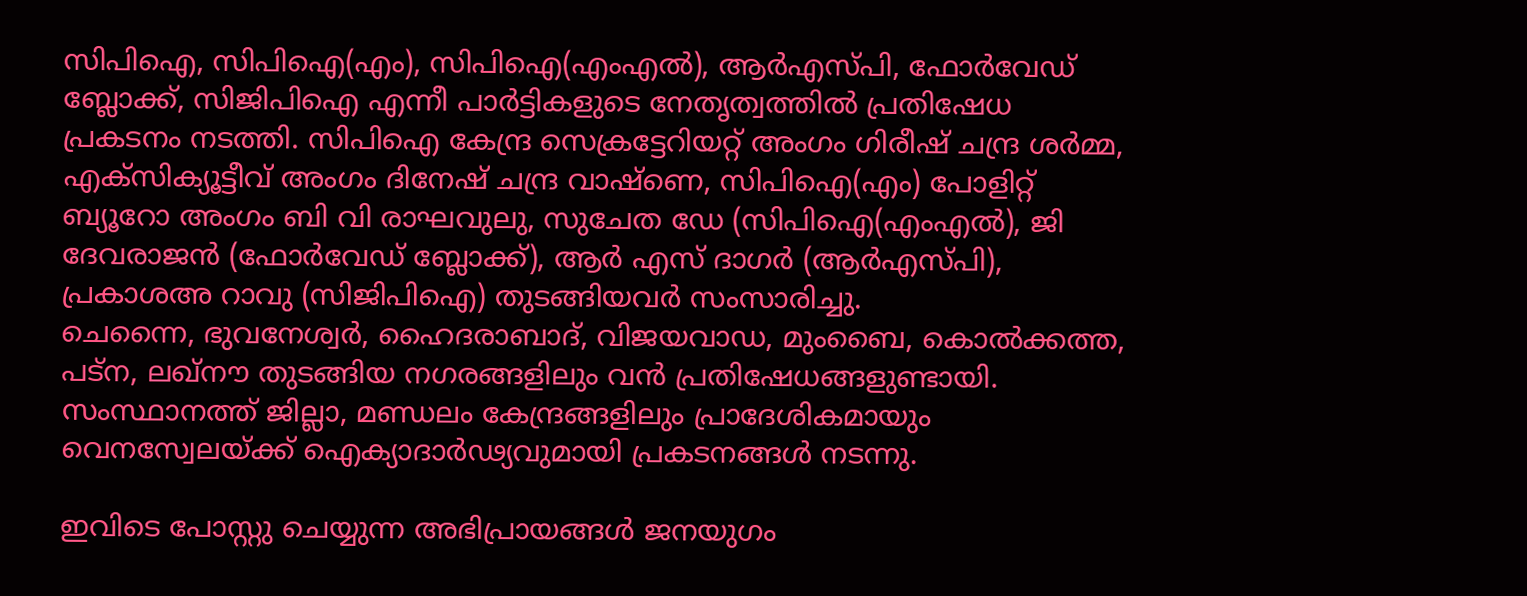സിപിഐ, സിപിഐ(എം), സിപിഐ(എംഎൽ), ആർഎസ്പി, ഫോർവേഡ് ബ്ലോക്ക്, സിജിപിഐ എന്നീ പാര്‍ട്ടികളുടെ നേതൃത്വത്തില്‍ പ്രതിഷേധ പ്രകടനം നടത്തി. സിപിഐ കേന്ദ്ര സെക്രട്ടേറിയറ്റ് അംഗം ഗിരീഷ് ചന്ദ്ര ശര്‍മ്മ, എക്സിക്യൂട്ടീവ് അംഗം ദിനേഷ് ചന്ദ്ര വാഷ്ണെ, സിപിഐ(എം) പോളിറ്റ് ബ്യൂറോ അംഗം ബി വി രാഘവുലു, സുചേത ഡേ (സിപിഐ(എംഎല്‍), ജി ദേവരാജന്‍ (ഫോര്‍വേഡ് ബ്ലോക്ക്), ആര്‍ എസ് ദാഗര്‍ (ആര്‍എസ്‌പി), പ്രകാശഅ റാവു (സിജിപിഐ) തുടങ്ങിയവര്‍ സംസാരിച്ചു.
ചെന്നൈ, ഭുവനേശ്വര്‍, ഹൈദരാബാദ്, വിജയവാഡ, മുംബൈ, കൊല്‍ക്കത്ത, പട്ന, ലഖ്നൗ തുടങ്ങിയ നഗരങ്ങളിലും വന്‍ പ്രതിഷേധങ്ങളുണ്ടായി. സംസ്ഥാനത്ത് ജില്ലാ, മണ്ഡലം കേന്ദ്രങ്ങളിലും പ്രാദേശികമായും വെനസ്വേലയ്ക്ക് ഐക്യാദാര്‍ഢ്യവുമായി പ്രകടനങ്ങള്‍ നടന്നു.

ഇവിടെ പോസ്റ്റു ചെയ്യുന്ന അഭിപ്രായങ്ങള്‍ ജനയുഗം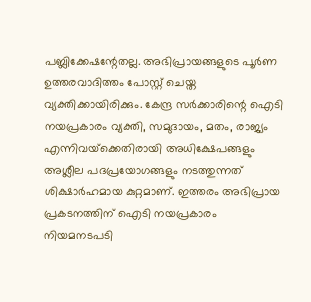പബ്ലിക്കേഷന്റേതല്ല. അഭിപ്രായങ്ങളുടെ പൂര്‍ണ ഉത്തരവാദിത്തം പോസ്റ്റ് ചെയ്ത വ്യക്തിക്കായിരിക്കും. കേന്ദ്ര സര്‍ക്കാരിന്റെ ഐടി നയപ്രകാരം വ്യക്തി, സമുദായം, മതം, രാജ്യം എന്നിവയ്‌ക്കെതിരായി അധിക്ഷേപങ്ങളും അശ്ലീല പദപ്രയോഗങ്ങളും നടത്തുന്നത് ശിക്ഷാര്‍ഹമായ കുറ്റമാണ്. ഇത്തരം അഭിപ്രായ പ്രകടനത്തിന് ഐടി നയപ്രകാരം നിയമനടപടി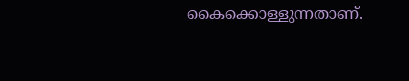കൈക്കൊള്ളുന്നതാണ്.